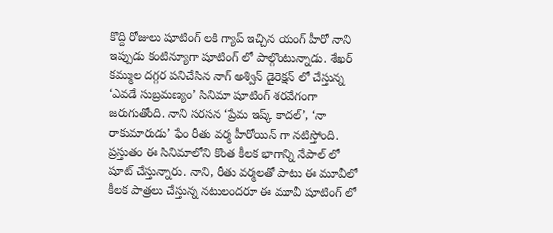కొద్ది రోజులు షూటింగ్ లకి గ్యాప్ ఇచ్చిన యంగ్ హీరో నాని ఇప్పుడు కంటిన్యూగా షూటింగ్ లో పాల్గొంటున్నాడు. శేఖర్ కమ్ముల దగ్గర పనిచేసిన నాగ్ అశ్విన్ డైరెక్షన్ లో చేస్తున్న ‘ఎవడే సుబ్రమణ్యం’ సినిమా షూటింగ్ శరవేగంగా జరుగుతోంది. నాని సరసన ‘ప్రేమ ఇష్క్ కాదల్’, ‘నా రాకుమారుడు’ ఫేం రీతు వర్మ హీరోయిన్ గా నటిస్తోంది.
ప్రస్తుతం ఈ సినిమాలోని కొంత కీలక భాగాన్ని నేపాల్ లో షూట్ చేస్తున్నారు. నాని, రీతు వర్మలతో పాటు ఈ మూవీలో కీలక పాత్రలు చేస్తున్న నటులందరూ ఈ మూవీ షూటింగ్ లో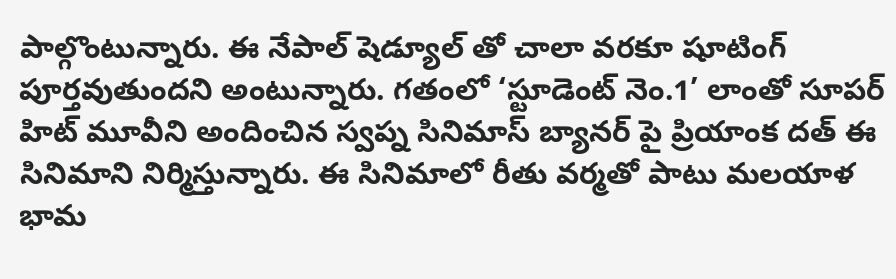పాల్గొంటున్నారు. ఈ నేపాల్ షెడ్యూల్ తో చాలా వరకూ షూటింగ్ పూర్తవుతుందని అంటున్నారు. గతంలో ‘స్టూడెంట్ నెం.1’ లాంతో సూపర్ హిట్ మూవీని అందించిన స్వప్న సినిమాస్ బ్యానర్ పై ప్రియాంక దత్ ఈ సినిమాని నిర్మిస్తున్నారు. ఈ సినిమాలో రీతు వర్మతో పాటు మలయాళ భామ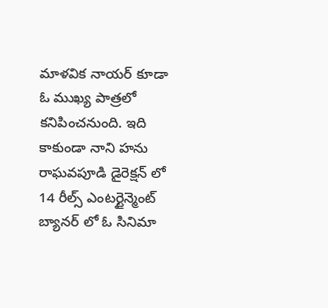మాళవిక నాయర్ కూడా ఓ ముఖ్య పాత్రలో కనిపించనుంది. ఇది కాకుండా నాని హను రాఘవపూడి డైరెక్షన్ లో 14 రీల్స్ ఎంటర్టైన్మెంట్ బ్యానర్ లో ఓ సినిమా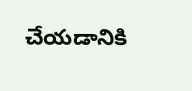చేయడానికి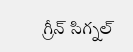గ్రీన్ సిగ్నల్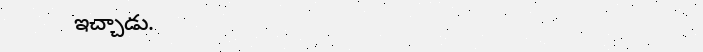ఇచ్చాడు.